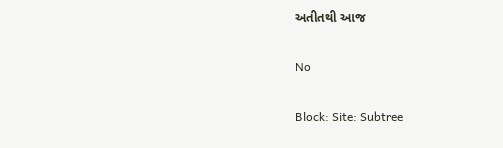અતીતથી આજ

No

Block: Site: Subtree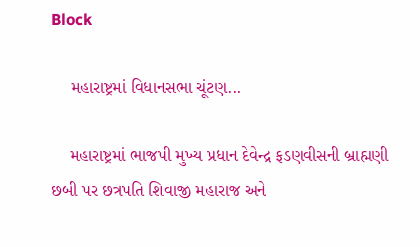Block

    મહારાષ્ટ્રમાં વિધાનસભા ચૂંટણ...

    મહારાષ્ટ્રમાં ભાજપી મુખ્ય પ્રધાન દેવેન્દ્ર ફડણવીસની બ્રાહ્મણી છબી પર છત્રપતિ શિવાજી મહારાજ અને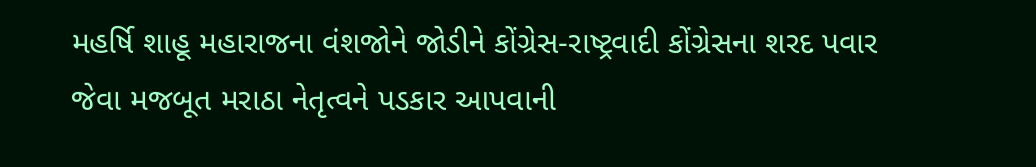મહર્ષિ શાહૂ મહારાજના વંશજોને જોડીને કોંગ્રેસ-રાષ્ટ્રવાદી કોંગ્રેસના શરદ પવાર જેવા મજબૂત મરાઠા નેતૃત્વને પડકાર આપવાની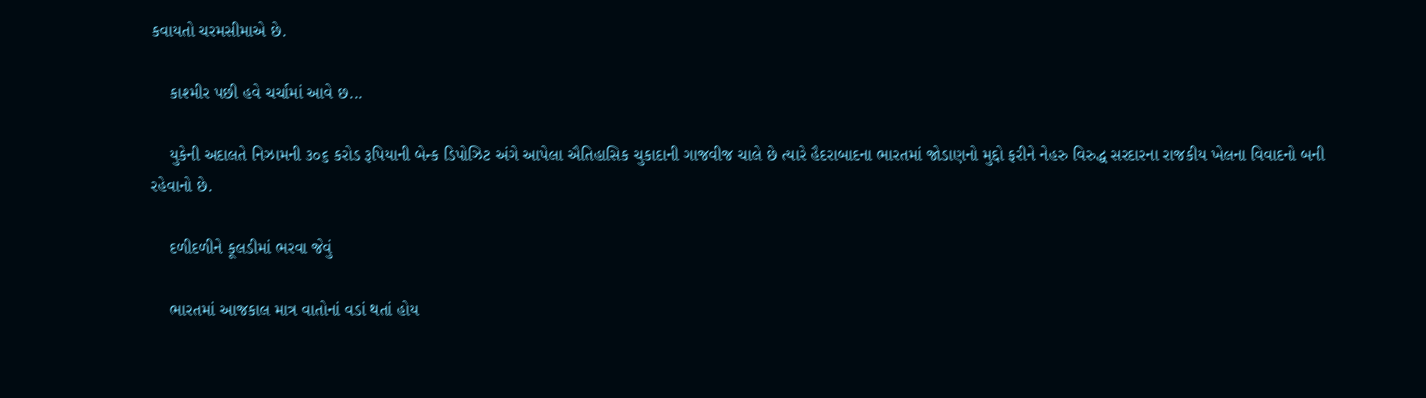કવાયતો ચરમસીમાએ છે.

    કાશ્મીર પછી હવે ચર્ચામાં આવે છ...

    યુકેની અદાલતે નિઝામની ૩૦૬ કરોડ રૂપિયાની બેન્ક ડિપોઝિટ અંગે આપેલા ઐતિહાસિક ચુકાદાની ગાજવીજ ચાલે છે ત્યારે હૈદરાબાદના ભારતમાં જોડાણનો મુદ્દો ફરીને નેહરુ વિરુદ્ધ સરદારના રાજકીય ખેલના વિવાદનો બની રહેવાનો છે.

    દળીદળીને કૂલડીમાં ભરવા જેવું

    ભારતમાં આજકાલ માત્ર વાતોનાં વડાં થતાં હોય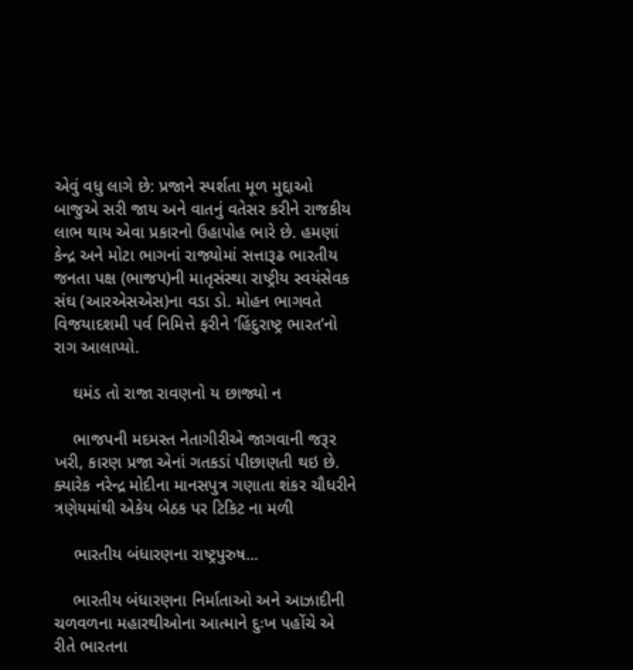એવું વધુ લાગે છે: પ્રજાને સ્પર્શતા મૂળ મુદ્દાઓ બાજુએ સરી જાય અને વાતનું વતેસર કરીને રાજકીય લાભ થાય એવા પ્રકારનો ઉહાપોહ ભારે છે. હમણાં કેન્દ્ર અને મોટા ભાગનાં રાજ્યોમાં સત્તારૂઢ ભારતીય જનતા પક્ષ (ભાજપ)ની માતૃસંસ્થા રાષ્ટ્રીય સ્વયંસેવક સંઘ (આરએસએસ)ના વડા ડો. મોહન ભાગવતે વિજયાદશમી પર્વ નિમિત્તે ફરીને ‘હિંદુરાષ્ટ્ર ભારત’નો રાગ આલાપ્યો.

    ઘમંડ તો રાજા રાવણનો ય છાજ્યો ન

    ભાજપની મદમસ્ત નેતાગીરીએ જાગવાની જરૂર ખરી, કારણ પ્રજા એનાં ગતકડાં પીછાણતી થઇ છે. ક્યારેક નરેન્દ્ર મોદીના માનસપુત્ર ગણાતા શંકર ચૌધરીને ત્રણેયમાંથી એકેય બેઠક પર ટિકિટ ના મળી

    ભારતીય બંધારણના રાષ્ટ્રપુરુષ...

    ભારતીય બંધારણના નિર્માતાઓ અને આઝાદીની ચળવળના મહારથીઓના આત્માને દુઃખ પહોંચે એ રીતે ભારતના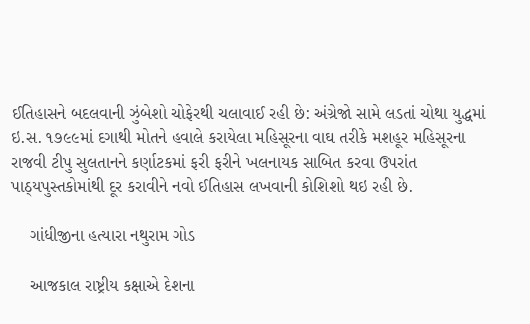ઈતિહાસને બદલવાની ઝુંબેશો ચોફેરથી ચલાવાઈ રહી છે: અંગ્રેજો સામે લડતાં ચોથા યુદ્ધમાં ઇ.સ. ૧૭૯૯માં દગાથી મોતને હવાલે કરાયેલા મહિસૂરના વાઘ તરીકે મશહૂર મહિસૂરના રાજવી ટીપુ સુલતાનને કર્ણાટકમાં ફરી ફરીને ખલનાયક સાબિત કરવા ઉપરાંત પાઠ્યપુસ્તકોમાંથી દૂર કરાવીને નવો ઈતિહાસ લખવાની કોશિશો થઇ રહી છે.

    ગાંધીજીના હત્યારા નથુરામ ગોડ

    આજકાલ રાષ્ટ્રીય કક્ષાએ દેશના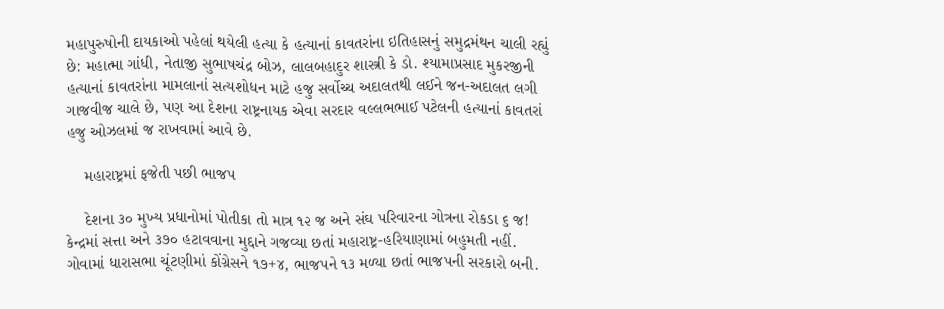મહાપુરુષોની દાયકાઓ પહેલાં થયેલી હત્યા કે હત્યાનાં કાવતરાંના ઇતિહાસનું સમુદ્રમંથન ચાલી રહ્યું છે: મહાત્મા ગાંધી, નેતાજી સુભાષચંદ્ર બોઝ, લાલબહાદુર શાસ્ત્રી કે ડો. શ્યામાપ્રસાદ મુકરજીની હત્યાનાં કાવતરાંના મામલાનાં સત્યશોધન માટે હજુ સર્વોચ્ચ અદાલતથી લઈને જન-અદાલત લગી ગાજવીજ ચાલે છે, પણ આ દેશના રાષ્ટ્રનાયક એવા સરદાર વલ્લભભાઈ પટેલની હત્યાનાં કાવતરાં હજુ ઓઝલમાં જ રાખવામાં આવે છે.

    મહારાષ્ટ્રમાં ફજેતી પછી ભાજપ

    દેશના ૩૦ મુખ્ય પ્રધાનોમાં પોતીકા તો માત્ર ૧૨ જ અને સંઘ પરિવારના ગોત્રના રોકડા ૬ જ! કેન્દ્રમાં સત્તા અને ૩૭૦ હટાવવાના મુદ્દાને ગજવ્યા છતાં મહારાષ્ટ્ર-હરિયાણામાં બહુમતી નહીં. ગોવામાં ધારાસભા ચૂંટણીમાં કોંગ્રેસને ૧૭+૪, ભાજપને ૧૩ મળ્યા છતાં ભાજપની સરકારો બની.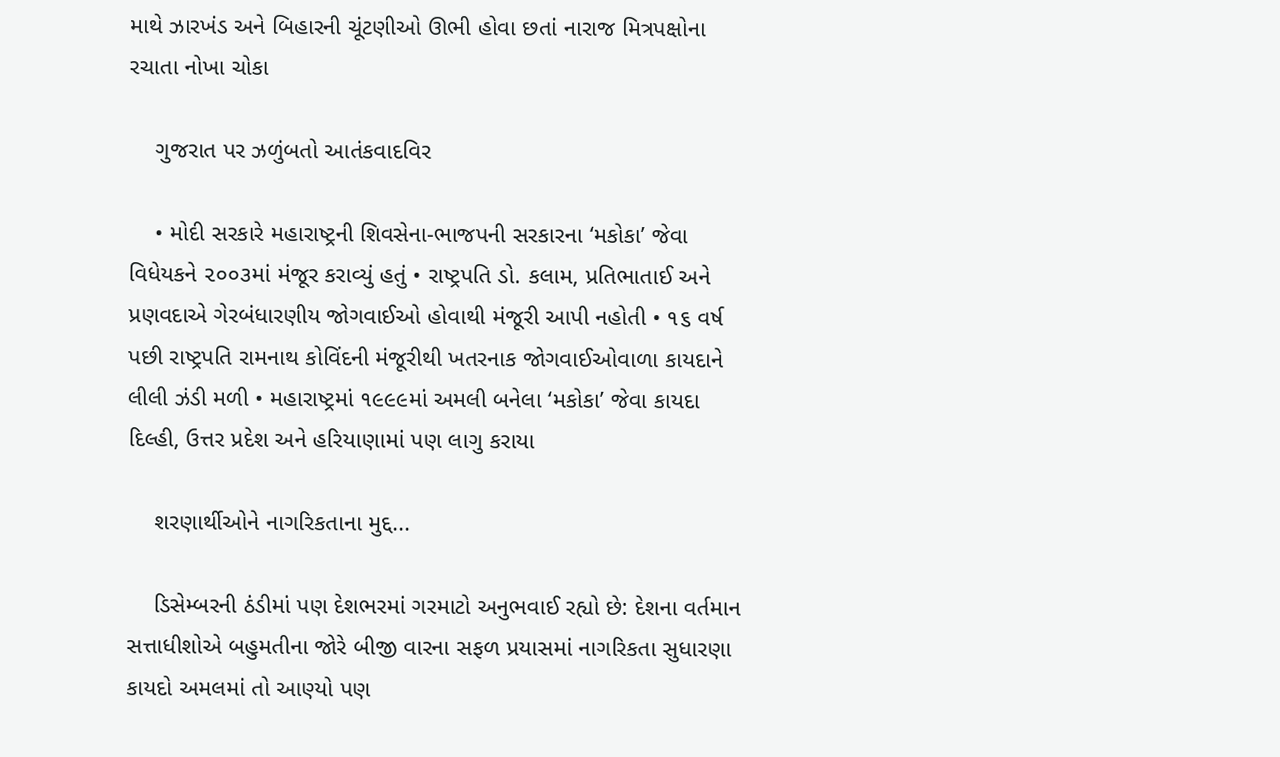માથે ઝારખંડ અને બિહારની ચૂંટણીઓ ઊભી હોવા છતાં નારાજ મિત્રપક્ષોના રચાતા નોખા ચોકા

    ગુજરાત પર ઝળુંબતો આતંકવાદવિર

    • મોદી સરકારે મહારાષ્ટ્રની શિવસેના-ભાજપની સરકારના ‘મકોકા’ જેવા વિધેયકને ૨૦૦૩માં મંજૂર કરાવ્યું હતું • રાષ્ટ્રપતિ ડો. કલામ, પ્રતિભાતાઈ અને પ્રણવદાએ ગેરબંધારણીય જોગવાઈઓ હોવાથી મંજૂરી આપી નહોતી • ૧૬ વર્ષ પછી રાષ્ટ્રપતિ રામનાથ કોવિંદની મંજૂરીથી ખતરનાક જોગવાઈઓવાળા કાયદાને લીલી ઝંડી મળી • મહારાષ્ટ્રમાં ૧૯૯૯માં અમલી બનેલા ‘મકોકા’ જેવા કાયદા દિલ્હી, ઉત્તર પ્રદેશ અને હરિયાણામાં પણ લાગુ કરાયા

    શરણાર્થીઓને નાગરિકતાના મુદ્દ...

    ડિસેમ્બરની ઠંડીમાં પણ દેશભરમાં ગરમાટો અનુભવાઈ રહ્યો છે: દેશના વર્તમાન સત્તાધીશોએ બહુમતીના જોરે બીજી વારના સફળ પ્રયાસમાં નાગરિકતા સુધારણા કાયદો અમલમાં તો આણ્યો પણ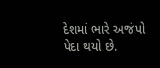દેશમાં ભારે અજંપો પેદા થયો છે.